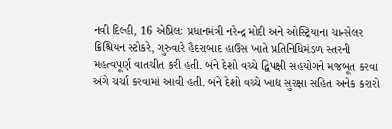નવી દિલ્હી, 16 એપ્રિલઃ પ્રધાનમંત્રી નરેન્દ્ર મોદી અને ઓસ્ટ્રિયાના ચાન્સેલર ક્રિશ્ચિયન સ્ટોકરે, ગુરુવારે હૈદરાબાદ હાઉસ ખાતે પ્રતિનિધિમંડળ સ્તરની મહત્વપૂર્ણ વાતચીત કરી હતી. બંને દેશો વચ્ચે દ્વિપક્ષી સહયોગને મજબૂત કરવા અંગે ચર્ચા કરવામાં આવી હતી. બંને દેશો વચ્ચે ખાદ્ય સુરક્ષા સહિત અનેક કરારો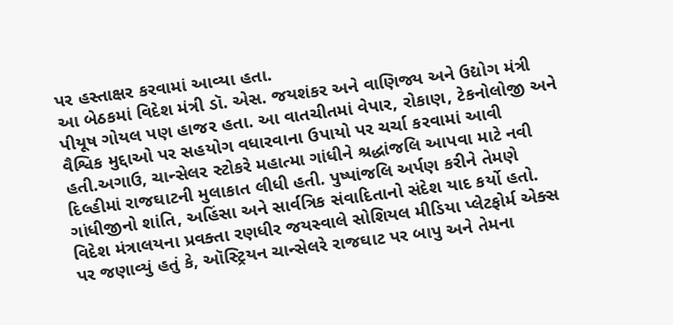પર હસ્તાક્ષર કરવામાં આવ્યા હતા.
આ બેઠકમાં વિદેશ મંત્રી ડૉ. એસ. જયશંકર અને વાણિજ્ય અને ઉદ્યોગ મંત્રી પીયૂષ ગોયલ પણ હાજર હતા. આ વાતચીતમાં વેપાર, રોકાણ, ટેકનોલોજી અને વૈશ્વિક મુદ્દાઓ પર સહયોગ વધારવાના ઉપાયો પર ચર્ચા કરવામાં આવી હતી.અગાઉ, ચાન્સેલર સ્ટોકરે મહાત્મા ગાંધીને શ્રદ્ધાંજલિ આપવા માટે નવી દિલ્હીમાં રાજઘાટની મુલાકાત લીધી હતી. પુષ્પાંજલિ અર્પણ કરીને તેમણે ગાંધીજીનો શાંતિ, અહિંસા અને સાર્વત્રિક સંવાદિતાનો સંદેશ યાદ કર્યો હતો.
વિદેશ મંત્રાલયના પ્રવક્તા રણધીર જયસ્વાલે સોશિયલ મીડિયા પ્લેટફોર્મ એક્સ પર જણાવ્યું હતું કે, ઑસ્ટ્રિયન ચાન્સેલરે રાજઘાટ પર બાપુ અને તેમના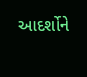આદર્શોને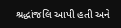શ્રદ્ધાંજલિ આપી હતી અને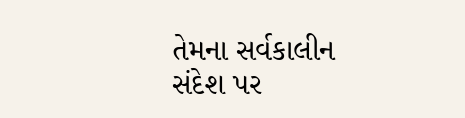તેમના સર્વકાલીન સંદેશ પર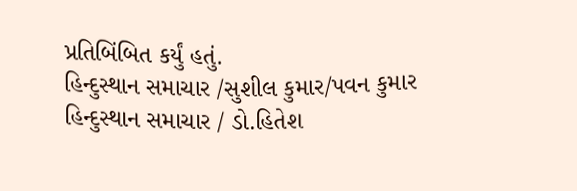પ્રતિબિંબિત કર્યું હતું.
હિન્દુસ્થાન સમાચાર /સુશીલ કુમાર/પવન કુમાર
હિન્દુસ્થાન સમાચાર / ડો.હિતેશ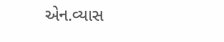એન.વ્યાસ